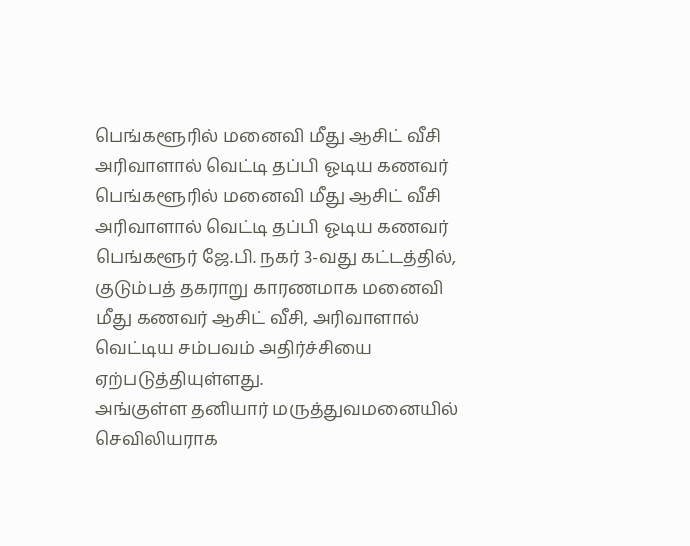பெங்களூரில் மனைவி மீது ஆசிட் வீசி அரிவாளால் வெட்டி தப்பி ஓடிய கணவர்
பெங்களூரில் மனைவி மீது ஆசிட் வீசி அரிவாளால் வெட்டி தப்பி ஓடிய கணவர்
பெங்களூர் ஜே.பி. நகர் 3-வது கட்டத்தில், குடும்பத் தகராறு காரணமாக மனைவி மீது கணவர் ஆசிட் வீசி, அரிவாளால் வெட்டிய சம்பவம் அதிர்ச்சியை ஏற்படுத்தியுள்ளது.
அங்குள்ள தனியார் மருத்துவமனையில் செவிலியராக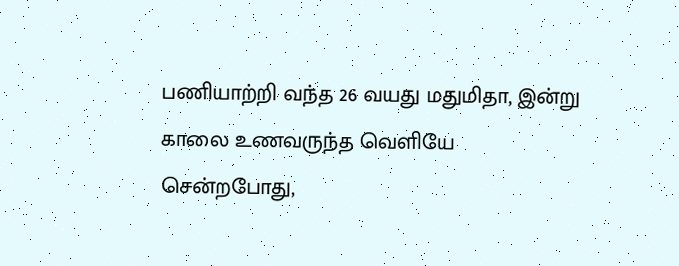பணியாற்றி வந்த 26 வயது மதுமிதா, இன்று காலை உணவருந்த வெளியே சென்றபோது,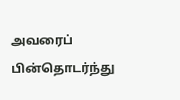அவரைப் பின்தொடர்ந்து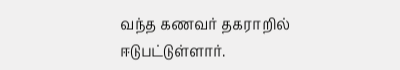வந்த கணவர் தகராறில் ஈடுபட்டுள்ளார்.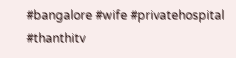#bangalore #wife #privatehospital #thanthitv